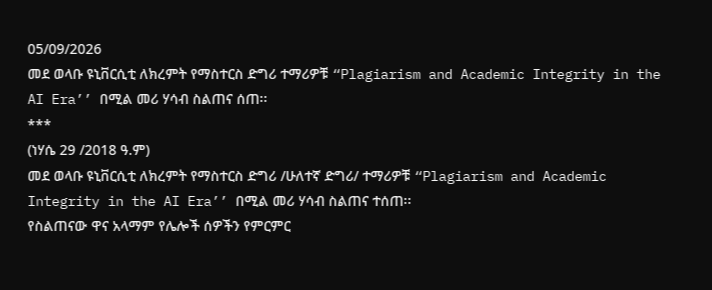05/09/2026
መደ ወላቡ ዩኒቨርሲቲ ለክረምት የማስተርስ ድግሪ ተማሪዎቹ “Plagiarism and Academic Integrity in the AI Era’’ በሚል መሪ ሃሳብ ስልጠና ሰጠ፡፡
***
(ነሃሴ 29 /2018 ዓ.ም)
መደ ወላቡ ዩኒቨርሲቲ ለክረምት የማስተርስ ድግሪ /ሁለተኛ ድግሪ/ ተማሪዎቹ “Plagiarism and Academic Integrity in the AI Era’’ በሚል መሪ ሃሳብ ስልጠና ተሰጠ፡፡
የስልጠናው ዋና አላማም የሌሎች ሰዎችን የምርምር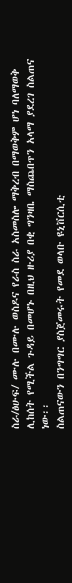ስራ/ፅሁፍ/ ሙሉ በሙሉ ወስዶና የራስ ስራ አስመስሎ ማቅረብ በማወቅም ሆነ ባለማወቅ ሊከሰት የሚችል ጉዳይ በመሆኑ በዚህ ዙሪያ በቂ ግንዛቤ ማስጨበጥን አላማ ያደረገ ስልጠና ነው፡፡
ስልጠናውን በንግግር ያስጀመሩት የመደ ወላቡ ዩኒቨርሲቲ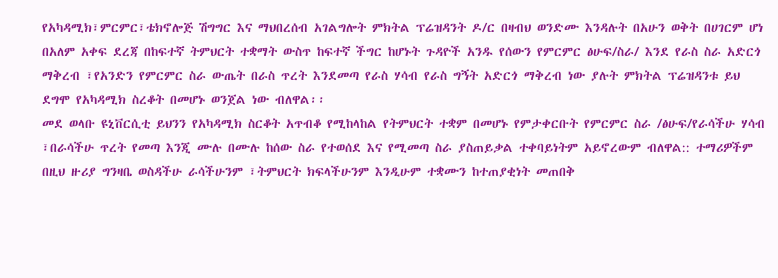የአካዳሚክ፣ምርምር፣ቴክኖሎጅ ሽግግር እና ማህበረሰብ አገልግሎት ምክትል ፕሬዝዳንት ዶ/ር በዛብህ ወንድሙ እንዳሉት በአሁን ወቅት በሀገርም ሆነ በአለም አቀፍ ደረጃ በከፍተኛ ትምህርት ተቋማት ውስጥ ከፍተኛ ችግር ከሆኑት ጉዳዮች አንዱ የሰውን የምርምር ፅሁፍ/ስራ/ እንደ የራስ ስራ አድርጎ ማቅረብ ፣የአንድን የምርምር ስራ ውጤት በራስ ጥረት እንደመጣ የራስ ሃሳብ የራስ ግኝት አድርጎ ማቅረብ ነው ያሉት ምክትል ፕሬዝዳንቱ ይህ ደግሞ የአካዳሚክ ስረቆት በመሆኑ ወንጀል ነው ብለዋል፡፡
መደ ወላቡ ዩኒቨርሲቲ ይህንን የአካዳሚክ ስርቆት አጥብቆ የሚከላከል የትምህርት ተቋም በመሆኑ የምታቀርቡት የምርምር ስራ /ፅሁፍ/የራሳችሁ ሃሳብ ፣በራሳችሁ ጥረት የመጣ እንጂ ሙሉ በሙሉ ከሰው ስራ የተወሰደ እና የሚመጣ ስራ ያስጠይቃል ተቀባይነትም አይኖረውም ብለዋል:: ተማሪዎችም በዚህ ዙሪያ ግንዛቤ ወስዳችሁ ራሳችሁንም ፣ትምህርት ክፍላችሁንም እንዲሁም ተቋሙን ከተጠያቂነት መጠበቅ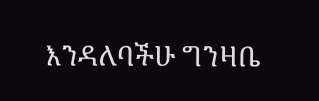እንዳለባችሁ ግንዛቤ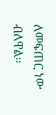ለመፍጠር ነው ብለዋል፡፡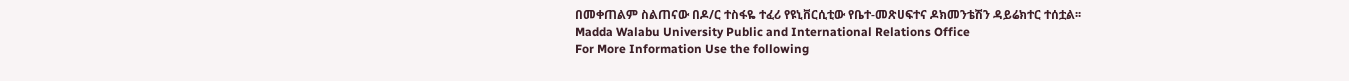በመቀጠልም ስልጠናው በዶ/ር ተስፋዬ ተፈሪ የዩኒቨርሲቲው የቤተ-መጽሀፍተና ዶክመንቴሽን ዳይሬክተር ተሰቷል፡፡
Madda Walabu University Public and International Relations Office
For More Information Use the following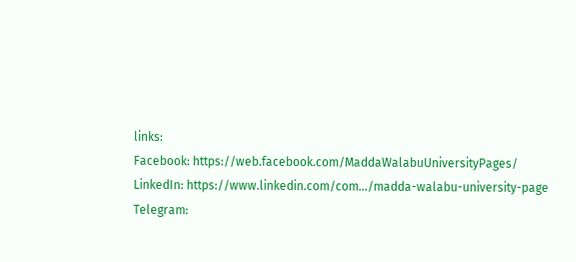links:
Facebook: https://web.facebook.com/MaddaWalabuUniversityPages/
LinkedIn: https://www.linkedin.com/com.../madda-walabu-university-page
Telegram: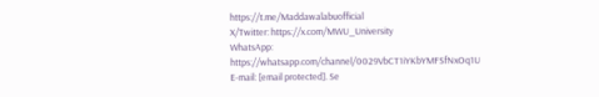https://t.me/Maddawalabuofficial
X/Twitter: https://x.com/MWU_University
WhatsApp: https://whatsapp.com/channel/0029VbCT1iYKbYMFSfNxOq1U
E-mail: [email protected]. Se